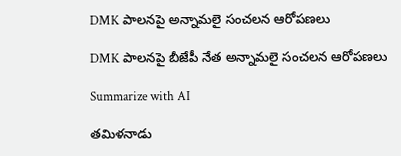DMK పాలనపై అన్నామలై సంచలన ఆరోపణలు

DMK పాలనపై బీజేపీ నేత అన్నామలై సంచలన ఆరోపణలు

Summarize with AI

త‌మిళనాడు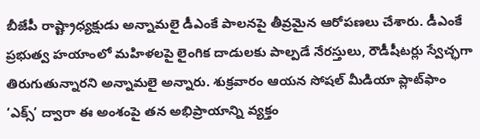బీజేపీ రాష్ట్రాధ్యక్షుడు అన్నామలై డీఎంకే పాలనపై తీవ్రమైన ఆరోపణలు చేశారు. డీఎంకే ప్రభుత్వ హయాంలో మ‌హిళ‌ల‌పై లైంగిక దాడుల‌కు పాల్ప‌డే నేరస్తులు, రౌడీషీటర్లు స్వేచ్ఛగా తిరుగుతున్నారని అన్నామలై అన్నారు. శుక్రవారం ఆయన సోషల్ మీడియా ప్లాట్‌ఫాం ‘ఎక్స్’ ద్వారా ఈ అంశంపై తన అభిప్రాయాన్ని వ్యక్తం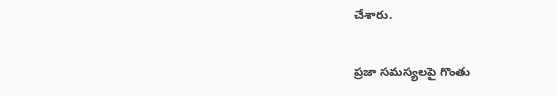చేశారు.

ప్రజా సమస్యలపై గొంతు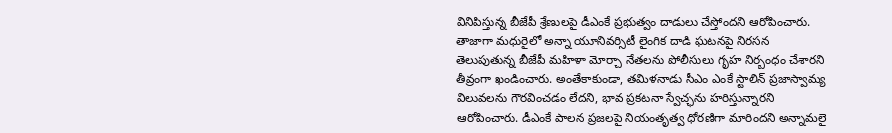వినిపిస్తున్న బీజేపీ శ్రేణులపై డీఎంకే ప్రభుత్వం దాడులు చేస్తోందని ఆరోపించారు. తాజాగా మధురైలో అన్నా యూనివర్సిటీ లైంగిక దాడి ఘటనపై నిరసన తెలుపుతున్న బీజేపీ మహిళా మోర్చా నేతలను పోలీసులు గృహ నిర్బంధం చేశారని తీవ్రంగా ఖండించారు. అంతేకాకుండా, తమిళనాడు సీఎం ఎంకే స్టాలిన్ ప్రజాస్వామ్య విలువలను గౌరవించడం లేదని, భావ ప్రకటనా స్వేచ్ఛను హ‌రిస్తున్నార‌ని ఆరోపించారు. డీఎంకే పాలన ప్రజలపై నియంతృత్వ ధోరణిగా మారిందని అన్నామలై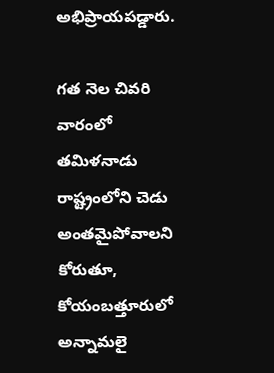అభిప్రాయపడ్డారు.

గ‌త నెల చివ‌రి వారంలో త‌మిళ‌నాడు రాష్ట్రంలోని చెడు అంతమైపోవాలని కోరుతూ, కోయంబత్తూరులో అన్నామలై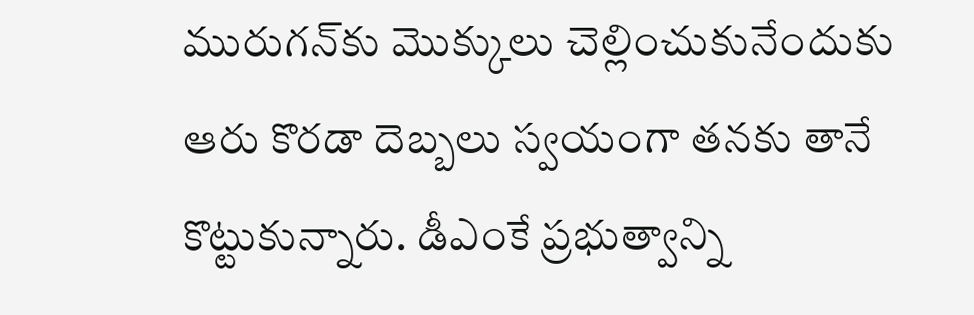మురుగన్‌కు మొక్కులు చెల్లించుకునేందుకు ఆరు కొరడా దెబ్బలు స్వ‌యంగా త‌న‌కు తానే కొట్టుకున్నారు. డీఎంకే ప్ర‌భుత్వాన్ని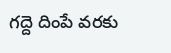గ‌ద్దె దింపే వ‌ర‌కు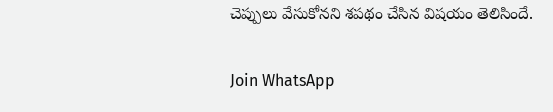చెప్పులు వేసుకోన‌ని శ‌ప‌థం చేసిన విష‌యం తెలిసిందే.

Join WhatsApp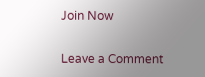Join Now

Leave a Comment